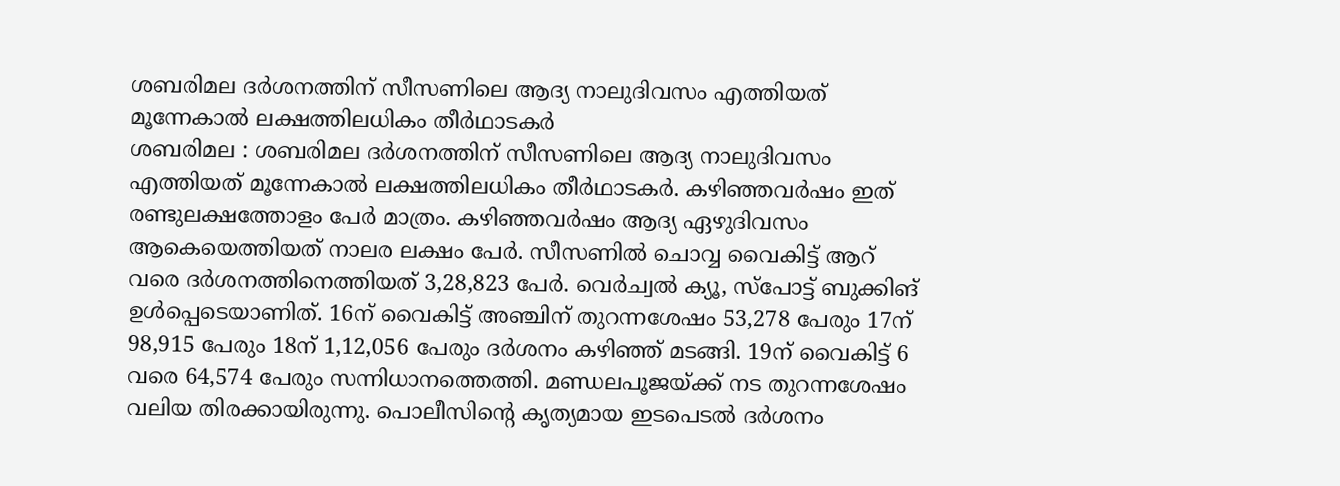ശബരിമല ദർശനത്തിന് സീസണിലെ ആദ്യ നാലുദിവസം എത്തിയത് മൂന്നേകാൽ ലക്ഷത്തിലധികം തീർഥാടകർ
ശബരിമല : ശബരിമല ദർശനത്തിന് സീസണിലെ ആദ്യ നാലുദിവസം എത്തിയത് മൂന്നേകാൽ ലക്ഷത്തിലധികം തീർഥാടകർ. കഴിഞ്ഞവർഷം ഇത് രണ്ടുലക്ഷത്തോളം പേർ മാത്രം. കഴിഞ്ഞവർഷം ആദ്യ ഏഴുദിവസം ആകെയെത്തിയത് നാലര ലക്ഷം പേർ. സീസണിൽ ചൊവ്വ വൈകിട്ട് ആറ് വരെ ദർശനത്തിനെത്തിയത് 3,28,823 പേർ. വെർച്വൽ ക്യൂ, സ്പോട്ട് ബുക്കിങ് ഉൾപ്പെടെയാണിത്. 16ന് വൈകിട്ട് അഞ്ചിന് തുറന്നശേഷം 53,278 പേരും 17ന് 98,915 പേരും 18ന് 1,12,056 പേരും ദർശനം കഴിഞ്ഞ് മടങ്ങി. 19ന് വൈകിട്ട് 6 വരെ 64,574 പേരും സന്നിധാനത്തെത്തി. മണ്ഡലപൂജയ്ക്ക് നട തുറന്നശേഷം വലിയ തിരക്കായിരുന്നു. പൊലീസിന്റെ കൃത്യമായ ഇടപെടൽ ദർശനം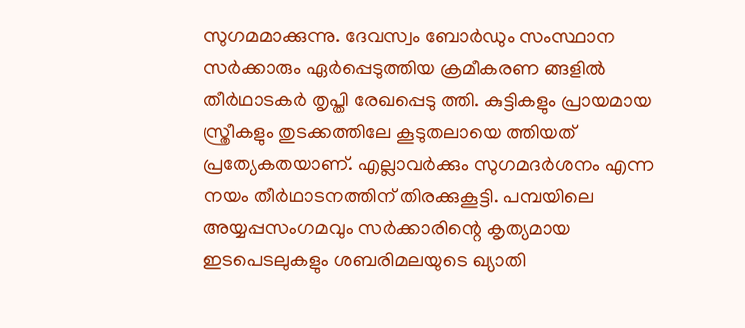സുഗമമാക്കുന്നു. ദേവസ്വം ബോർഡും സംസ്ഥാന സർക്കാരും ഏർപ്പെടുത്തിയ ക്രമീകരണ ങ്ങളിൽ തീർഥാടകർ തൃപ്തി രേഖപ്പെടു ത്തി. കുട്ടികളും പ്രായമായ സ്ത്രീകളും തുടക്കത്തിലേ കൂടുതലായെ ത്തിയത് പ്രത്യേകതയാണ്. എല്ലാവർക്കും സുഗമദർശനം എന്ന നയം തീർഥാടനത്തിന് തിരക്കുകൂട്ടി. പമ്പയിലെ അയ്യപ്പസംഗമവും സർക്കാരിന്റെ കൃത്യമായ ഇടപെടലുകളും ശബരിമലയുടെ ഖ്യാതി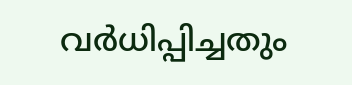വർധിപ്പിച്ചതും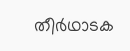തീർഥാടക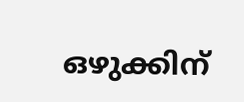ഒഴുക്കിന്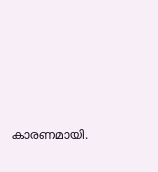കാരണമായി.